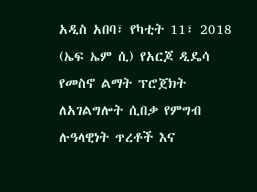አዲስ አበባ፣ የካቲት 11፣ 2018 (ኤፍ ኤም ሲ) የአርጆ ዲዴሳ የመስኖ ልማት ፕሮጀክት ለአገልግሎት ሲበቃ የምግብ ሉዓላዊነት ጥረቶች እና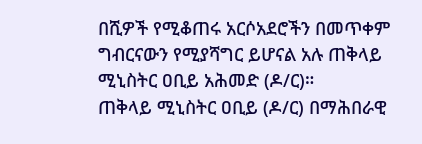በሺዎች የሚቆጠሩ አርሶአደሮችን በመጥቀም ግብርናውን የሚያሻግር ይሆናል አሉ ጠቅላይ ሚኒስትር ዐቢይ አሕመድ (ዶ/ር)።
ጠቅላይ ሚኒስትር ዐቢይ (ዶ/ር) በማሕበራዊ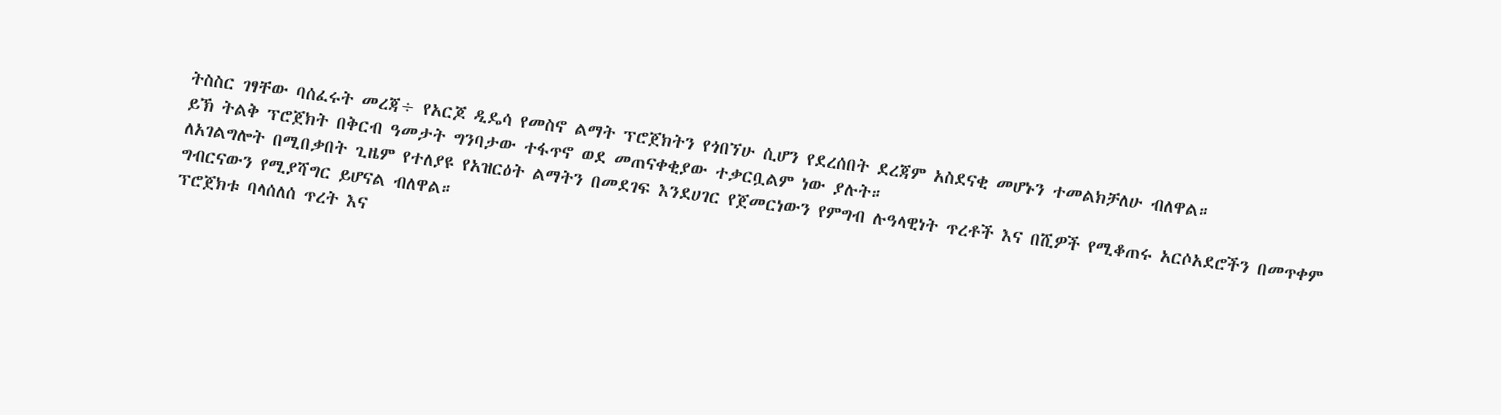ትስስር ገፃቸው ባሰፈሩት መረጃ÷ የአርጆ ዲዴሳ የመስኖ ልማት ፕሮጀክትን የጎበኘሁ ሲሆን የደረሰበት ደረጃም አስደናቂ መሆኑን ተመልክቻለሁ ብለዋል።
ይኽ ትልቅ ፕሮጀክት በቅርብ ዓመታት ግንባታው ተፋጥኖ ወደ መጠናቀቂያው ተቃርቧልም ነው ያሉት።
ለአገልግሎት በሚበቃበት ጊዜም የተለያዩ የአዝርዕት ልማትን በመደገፍ እንደሀገር የጀመርነውን የምግብ ሉዓላዊነት ጥረቶች እና በሺዎች የሚቆጠሩ አርሶአደሮችን በመጥቀም ግብርናውን የሚያሻግር ይሆናል ብለዋል።
ፕሮጀክቱ ባላሰለሰ ጥረት እና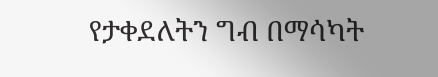የታቀደለትን ግብ በማሳካት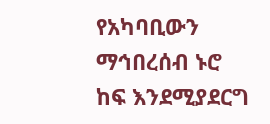የአካባቢውን ማኅበረሰብ ኑሮ ከፍ እንደሚያደርግ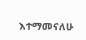እተማመናለሁ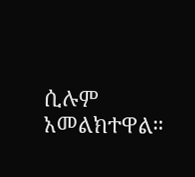ሲሉም አመልክተዋል።